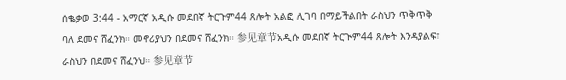ሰቈቃወ 3:44 - አማርኛ አዲሱ መደበኛ ትርጉም44 ጸሎት አልፎ ሊገባ በማይችልበት ራስህን ጥቅጥቅ ባለ ደመና ሸፈንክ። መኖሪያህን በደመና ሸፈንክ። 参见章节አዲሱ መደበኛ ትርጒም44 ጸሎት እንዳያልፍ፣ ራስህን በደመና ሸፈንህ። 参见章节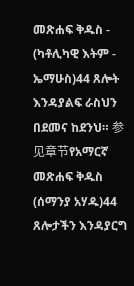መጽሐፍ ቅዱስ - (ካቶሊካዊ እትም - ኤማሁስ)44 ጸሎት እንዳያልፍ ራስህን በደመና ከደንህ። 参见章节የአማርኛ መጽሐፍ ቅዱስ (ሰማንያ አሃዱ)44 ጸሎታችን እንዳያርግ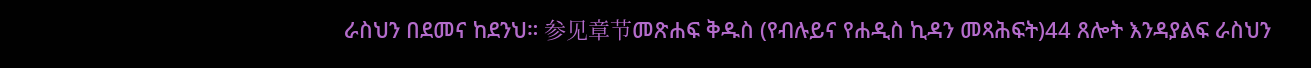ራስህን በደመና ከደንህ። 参见章节መጽሐፍ ቅዱስ (የብሉይና የሐዲስ ኪዳን መጻሕፍት)44 ጸሎት እንዳያልፍ ራስህን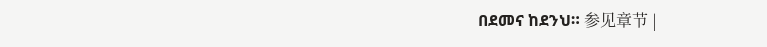በደመና ከደንህ። 参见章节 |